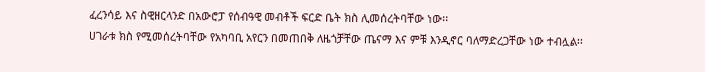ፈረንሳይ እና ስዊዘርላንድ በአውሮፓ የሰብዓዊ መብቶች ፍርድ ቤት ክስ ሊመሰረትባቸው ነው፡፡
ሀገራቱ ክስ የሚመሰረትባቸው የአካባቢ አየርን በመጠበቅ ለዜጎቻቸው ጤናማ እና ምቹ እንዲኖር ባለማድረጋቸው ነው ተብሏል፡፡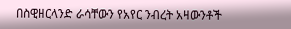በስዊዘርላንድ ራሳቸውን የአየር ንብረት አዛውንቶች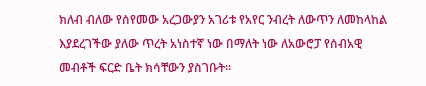ክለብ ብለው የሰየመው አረጋውያን አገሪቱ የአየር ንብረት ለውጥን ለመከላከል እያደረገችው ያለው ጥረት አነስተኛ ነው በማለት ነው ለአውሮፓ የሰብአዊ መብቶች ፍርድ ቤት ክሳቸውን ያስገቡት፡፡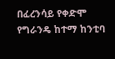በፈረንሳይ የቀድሞ የግራንዴ ከተማ ከንቲባ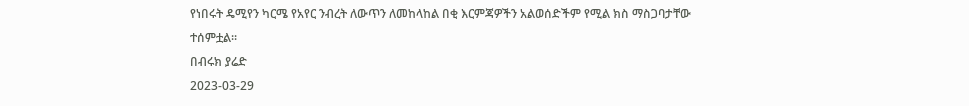የነበሩት ዴሚየን ካርሜ የአየር ንብረት ለውጥን ለመከላከል በቂ እርምጃዎችን አልወሰድችም የሚል ክስ ማስጋባታቸው ተሰምቷል፡፡
በብሩክ ያሬድ
2023-03-29